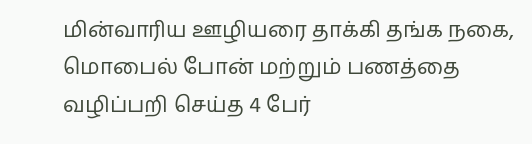மின்வாரிய ஊழியரை தாக்கி தங்க நகை, மொபைல் போன் மற்றும் பணத்தை வழிப்பறி செய்த 4 பேர்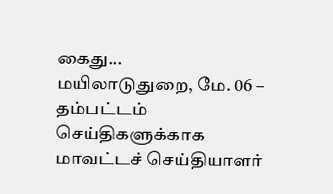கைது...
மயிலாடுதுறை, மே. 06 –
தம்பட்டம் செய்திகளுக்காக மாவட்டச் செய்தியாளர்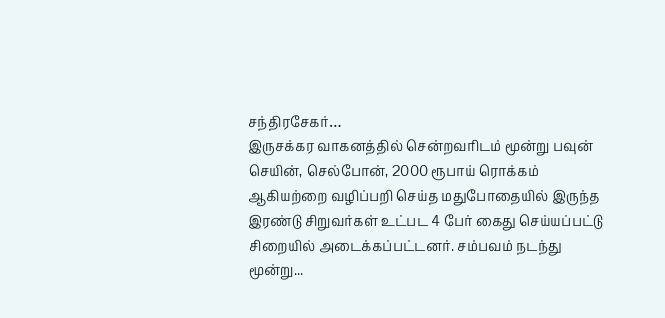சந்திரசேகர்…
இருசக்கர வாகனத்தில் சென்றவரிடம் மூன்று பவுன் செயின், செல்போன், 2000 ரூபாய் ரொக்கம் ஆகியற்றை வழிப்பறி செய்த மதுபோதையில் இருந்த இரண்டு சிறுவர்கள் உட்பட 4 பேர் கைது செய்யப்பட்டு சிறையில் அடைக்கப்பட்டனர். சம்பவம் நடந்து மூன்று...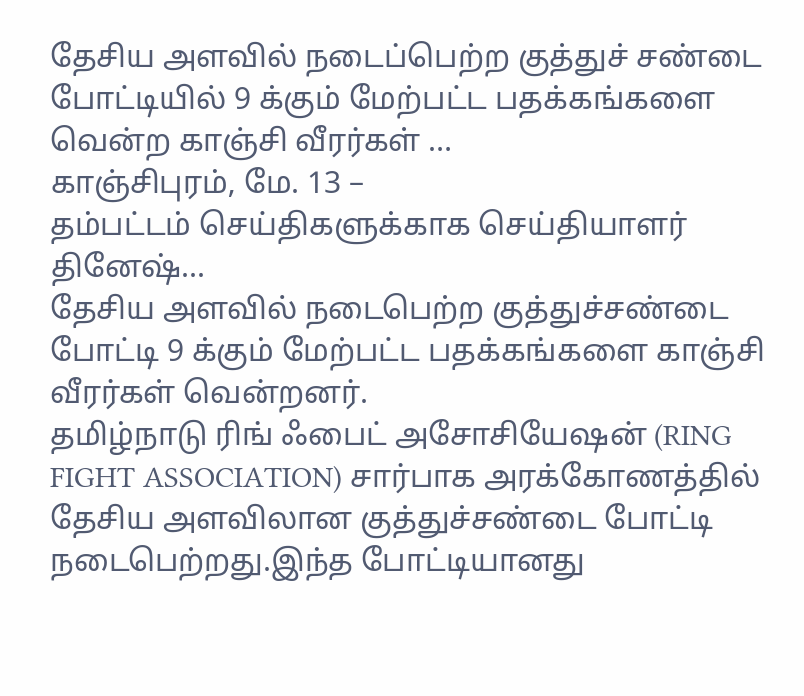தேசிய அளவில் நடைப்பெற்ற குத்துச் சண்டை போட்டியில் 9 க்கும் மேற்பட்ட பதக்கங்களை வென்ற காஞ்சி வீரர்கள் …
காஞ்சிபுரம், மே. 13 –
தம்பட்டம் செய்திகளுக்காக செய்தியாளர் தினேஷ்...
தேசிய அளவில் நடைபெற்ற குத்துச்சண்டை போட்டி 9 க்கும் மேற்பட்ட பதக்கங்களை காஞ்சி வீரர்கள் வென்றனர்.
தமிழ்நாடு ரிங் ஃபைட் அசோசியேஷன் (RING FIGHT ASSOCIATION) சார்பாக அரக்கோணத்தில் தேசிய அளவிலான குத்துச்சண்டை போட்டி நடைபெற்றது.இந்த போட்டியானது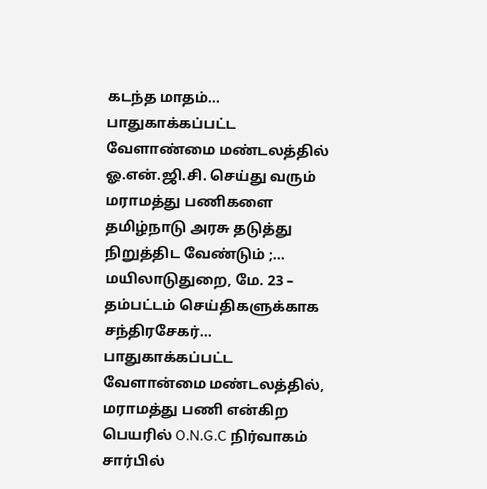கடந்த மாதம்...
பாதுகாக்கப்பட்ட வேளாண்மை மண்டலத்தில் ஓ.என்.ஜி.சி. செய்து வரும் மராமத்து பணிகளை தமிழ்நாடு அரசு தடுத்து நிறுத்திட வேண்டும் ;...
மயிலாடுதுறை, மே. 23 –
தம்பட்டம் செய்திகளுக்காக சந்திரசேகர்…
பாதுகாக்கப்பட்ட வேளான்மை மண்டலத்தில், மராமத்து பணி என்கிற பெயரில் O.N.G.C நிர்வாகம் சார்பில்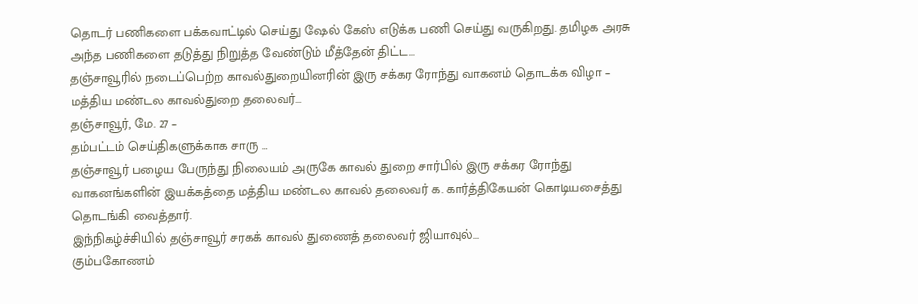தொடர் பணிகளை பக்கவாட்டில் செய்து ஷேல் கேஸ் எடுக்க பணி செய்து வருகிறது. தமிழக அரசு அந்த பணிகளை தடுத்து நிறுத்த வேண்டும் மீத்தேன் திட்ட...
தஞ்சாவூரில் நடைப்பெற்ற காவல்துறையினரின் இரு சக்கர ரோந்து வாகனம் தொடக்க விழா – மத்திய மண்டல காவல்துறை தலைவர்...
தஞ்சாவூர், மே. 27 –
தம்பட்டம் செய்திகளுக்காக சாரு …
தஞ்சாவூர் பழைய பேருந்து நிலையம் அருகே காவல் துறை சார்பில் இரு சக்கர ரோந்து வாகனங்களின் இயக்கத்தை மத்திய மண்டல காவல் தலைவர் க. கார்த்திகேயன் கொடியசைத்து தொடங்கி வைத்தார்.
இந்நிகழ்ச்சியில் தஞ்சாவூர் சரகக் காவல் துணைத் தலைவர் ஜியாவுல்...
கும்பகோணம்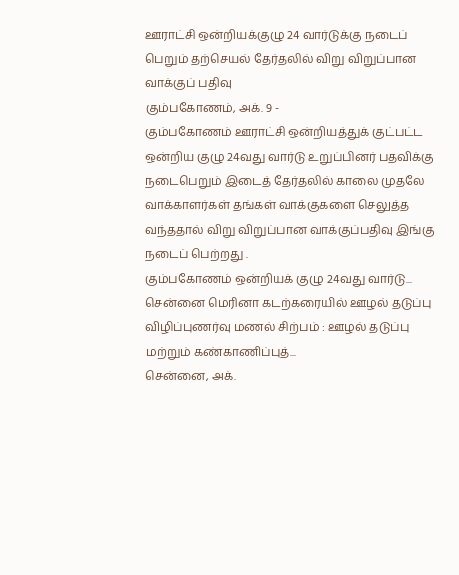ஊராட்சி ஒன்றியக்குழு 24 வார்டுக்கு நடைப் பெறும் தற்செயல் தேர்தலில் விறு விறுப்பான வாக்குப் பதிவு
கும்பகோணம், அக். 9 -
கும்பகோணம் ஊராட்சி ஒன்றியத்துக் குட்பட்ட ஒன்றிய குழு 24வது வார்டு உறுப்பினர் பதவிக்கு நடைபெறும் இடைத் தேர்தலில் காலை முதலே வாக்காளர்கள் தங்கள் வாக்குகளை செலுத்த வந்ததால் விறு விறுப்பான வாக்குப்பதிவு இங்கு நடைப் பெற்றது .
கும்பகோணம் ஒன்றியக் குழு 24வது வார்டு...
சென்னை மெரினா கடற்கரையில் ஊழல் தடுப்பு விழிப்புணர்வு மணல் சிற்பம் : ஊழல் தடுப்பு மற்றும் கண்காணிப்புத்...
சென்னை, அக்.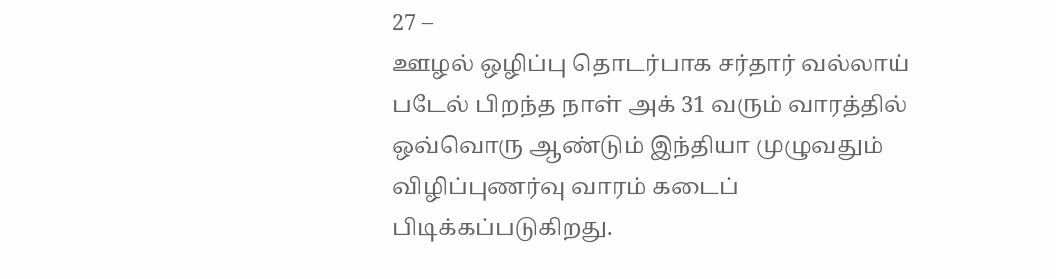27 –
ஊழல் ஒழிப்பு தொடர்பாக சர்தார் வல்லாய் படேல் பிறந்த நாள் அக் 31 வரும் வாரத்தில் ஒவ்வொரு ஆண்டும் இந்தியா முழுவதும் விழிப்புணர்வு வாரம் கடைப் பிடிக்கப்படுகிறது.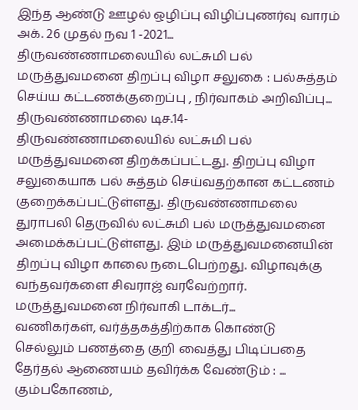இந்த ஆண்டு ஊழல் ஒழிப்பு விழிப்புணர்வு வாரம் அக். 26 முதல் நவ 1 -2021...
திருவண்ணாமலையில் லட்சுமி பல் மருத்துவமனை திறப்பு விழா சலுகை : பல்சுத்தம் செய்ய கட்டணக்குறைப்பு , நிர்வாகம் அறிவிப்பு...
திருவண்ணாமலை டிச.14-
திருவண்ணாமலையில் லட்சுமி பல் மருத்துவமனை திறக்கப்பட்டது. திறப்பு விழா சலுகையாக பல் சுத்தம் செய்வதற்கான கட்டணம் குறைக்கப்பட்டுள்ளது. திருவண்ணாமலை துராபலி தெருவில் லட்சுமி பல் மருத்துவமனை அமைக்கப்பட்டுள்ளது. இம் மருத்துவமனையின் திறப்பு விழா காலை நடைபெற்றது. விழாவுக்கு வந்தவர்களை சிவராஜ் வரவேற்றார். மருத்துவமனை நிர்வாகி டாக்டர்...
வணிகர்கள், வர்த்தகத்திற்காக கொண்டு செல்லும் பணத்தை குறி வைத்து பிடிப்பதை தேர்தல் ஆணையம் தவிர்க்க வேண்டும் : ...
கும்பகோணம்,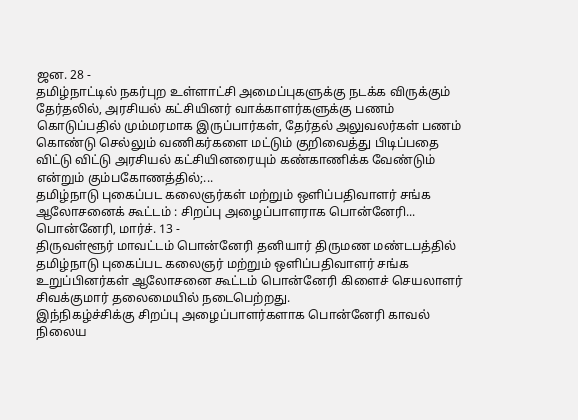ஜன. 28 -
தமிழ்நாட்டில் நகர்புற உள்ளாட்சி அமைப்புகளுக்கு நடக்க விருக்கும் தேர்தலில், அரசியல் கட்சியினர் வாக்காளர்களுக்கு பணம் கொடுப்பதில் மும்மரமாக இருப்பார்கள், தேர்தல் அலுவலர்கள் பணம் கொண்டு செல்லும் வணிகர்களை மட்டும் குறிவைத்து பிடிப்பதை விட்டு விட்டு அரசியல் கட்சியினரையும் கண்காணிக்க வேண்டும் என்றும் கும்பகோணத்தில்;...
தமிழ்நாடு புகைப்பட கலைஞர்கள் மற்றும் ஒளிப்பதிவாளர் சங்க ஆலோசனைக் கூட்டம் : சிறப்பு அழைப்பாளராக பொன்னேரி...
பொன்னேரி, மார்ச். 13 -
திருவள்ளூர் மாவட்டம் பொன்னேரி தனியார் திருமண மண்டபத்தில் தமிழ்நாடு புகைப்பட கலைஞர் மற்றும் ஒளிப்பதிவாளர் சங்க உறுப்பினர்கள் ஆலோசனை கூட்டம் பொன்னேரி கிளைச் செயலாளர் சிவக்குமார் தலைமையில் நடைபெற்றது.
இந்நிகழ்ச்சிக்கு சிறப்பு அழைப்பாளர்களாக பொன்னேரி காவல் நிலைய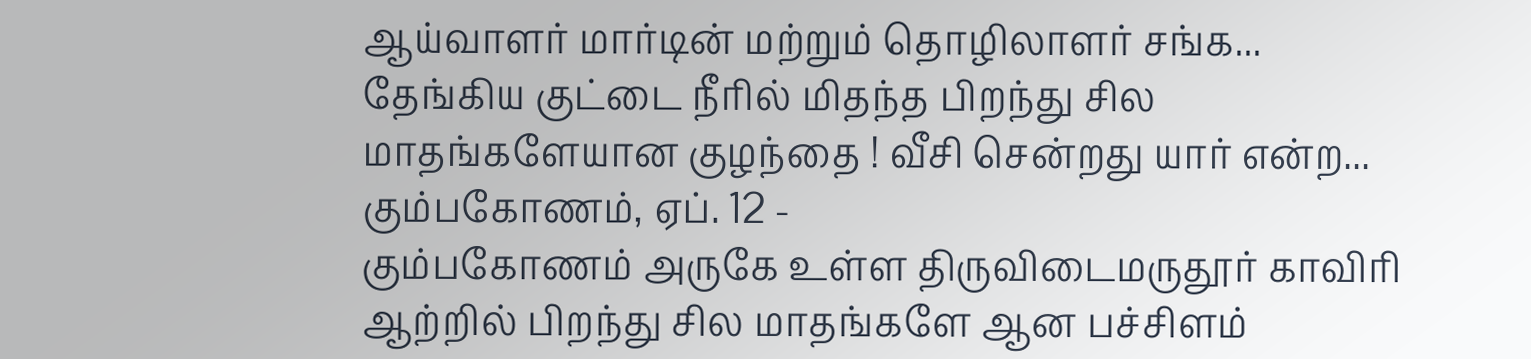ஆய்வாளர் மார்டின் மற்றும் தொழிலாளர் சங்க...
தேங்கிய குட்டை நீரில் மிதந்த பிறந்து சில மாதங்களேயான குழந்தை ! வீசி சென்றது யார் என்ற...
கும்பகோணம், ஏப். 12 -
கும்பகோணம் அருகே உள்ள திருவிடைமருதூர் காவிரி ஆற்றில் பிறந்து சில மாதங்களே ஆன பச்சிளம்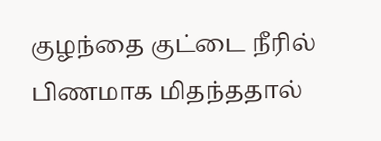குழந்தை குட்டை நீரில் பிணமாக மிதந்ததால்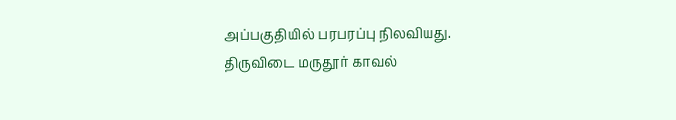அப்பகுதியில் பரபரப்பு நிலவியது. திருவிடை மருதூர் காவல்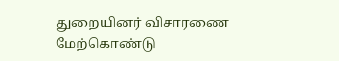துறையினர் விசாரணை மேற்கொண்டு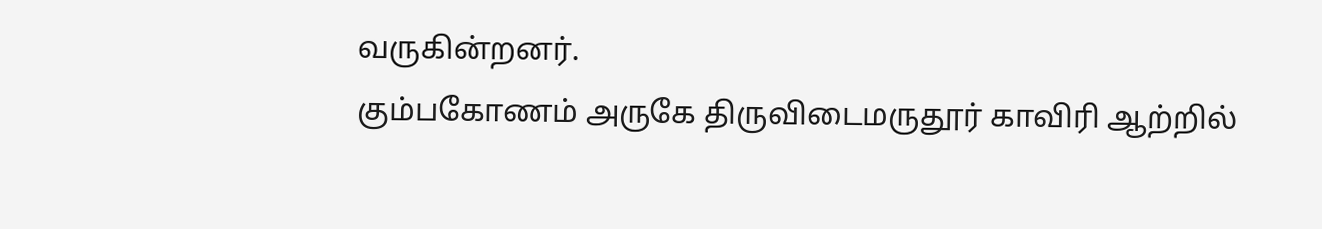வருகின்றனர்.
கும்பகோணம் அருகே திருவிடைமருதூர் காவிரி ஆற்றில்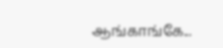ஆங்காங்கே...